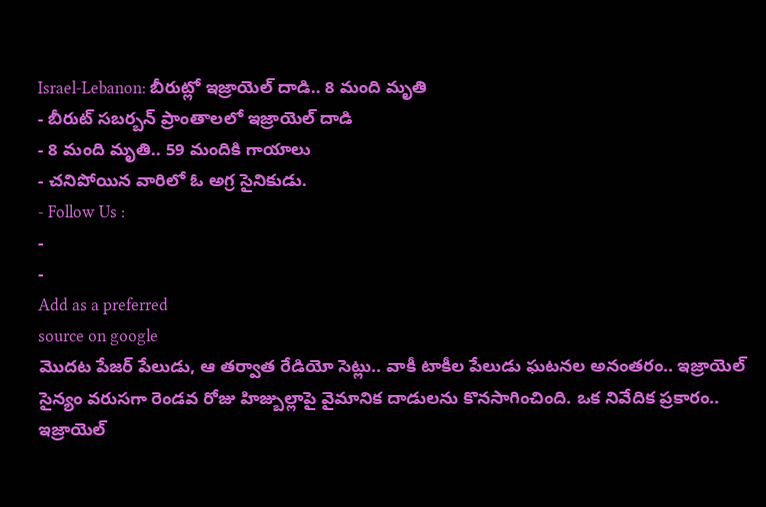Israel-Lebanon: బీరుట్లో ఇజ్రాయెల్ దాడి.. 8 మంది మృతి
- బీరుట్ సబర్బన్ ప్రాంతాలలో ఇజ్రాయెల్ దాడి
- 8 మంది మృతి.. 59 మందికి గాయాలు
- చనిపోయిన వారిలో ఓ అగ్ర సైనికుడు.
- Follow Us :
-
-
Add as a preferred
source on google
మొదట పేజర్ పేలుడు, ఆ తర్వాత రేడియో సెట్లు.. వాకీ టాకీల పేలుడు ఘటనల అనంతరం.. ఇజ్రాయెల్ సైన్యం వరుసగా రెండవ రోజు హిజ్బుల్లాపై వైమానిక దాడులను కొనసాగించింది. ఒక నివేదిక ప్రకారం.. ఇజ్రాయెల్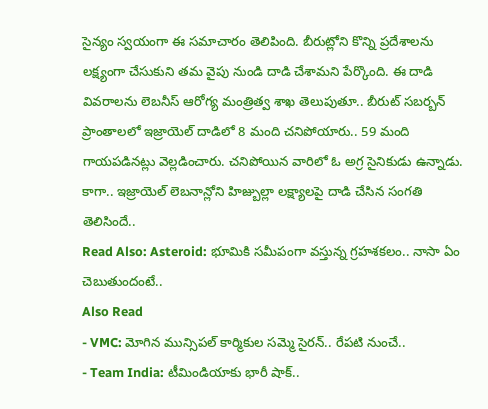సైన్యం స్వయంగా ఈ సమాచారం తెలిపింది. బీరుట్లోని కొన్ని ప్రదేశాలను లక్ష్యంగా చేసుకుని తమ వైపు నుండి దాడి చేశామని పేర్కొంది. ఈ దాడి వివరాలను లెబనీస్ ఆరోగ్య మంత్రిత్వ శాఖ తెలుపుతూ.. బీరుట్ సబర్బన్ ప్రాంతాలలో ఇజ్రాయెల్ దాడిలో 8 మంది చనిపోయారు.. 59 మంది గాయపడినట్లు వెల్లడించారు. చనిపోయిన వారిలో ఓ అగ్ర సైనికుడు ఉన్నాడు. కాగా.. ఇజ్రాయెల్ లెబనాన్లోని హిజ్బుల్లా లక్ష్యాలపై దాడి చేసిన సంగతి తెలిసిందే..
Read Also: Asteroid: భూమికి సమీపంగా వస్తున్న గ్రహశకలం.. నాసా ఏం చెబుతుందంటే..
Also Read
- VMC: మోగిన మున్సిపల్ కార్మికుల సమ్మె సైరన్.. రేపటి నుంచే..
- Team India: టీమిండియాకు భారీ షాక్..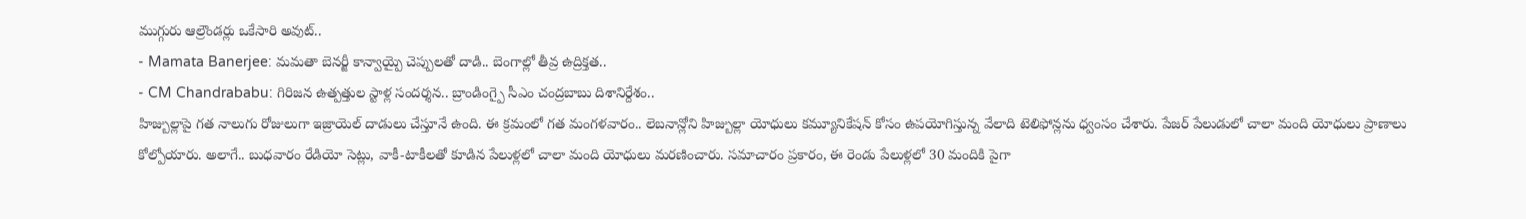ముగ్గురు ఆల్రౌండర్లు ఒకేసారి అవుట్..
- Mamata Banerjee: మమతా బెనర్జీ కాన్వాయ్పై చెప్పులతో దాడి.. బెంగాల్లో తీవ్ర ఉద్రిక్తత..
- CM Chandrababu: గిరిజన ఉత్పత్తుల స్టాళ్ల సందర్శన.. బ్రాండింగ్పై సీఎం చంద్రబాబు దిశానిర్దేశం..
హిజ్బుల్లాపై గత నాలుగు రోజులుగా ఇజ్రాయెల్ దాడులు చేస్తూనే ఉంది. ఈ క్రమంలో గత మంగళవారం.. లెబనాన్లోని హిజ్బుల్లా యోధులు కమ్యూనికేషన్ కోసం ఉపయోగిస్తున్న వేలాది టెలిఫోన్లను ధ్వంసం చేశారు. పేజర్ పేలుడులో చాలా మంది యోధులు ప్రాణాలు కోల్పోయారు. అలాగే.. బుధవారం రేడియో సెట్లు, వాకీ-టాకీలతో కూడిన పేలుళ్లలో చాలా మంది యోధులు మరణించారు. సమాచారం ప్రకారం, ఈ రెండు పేలుళ్లలో 30 మందికి పైగా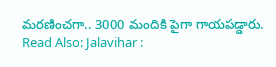మరణించగా.. 3000 మందికి పైగా గాయపడ్డారు.
Read Also: Jalavihar :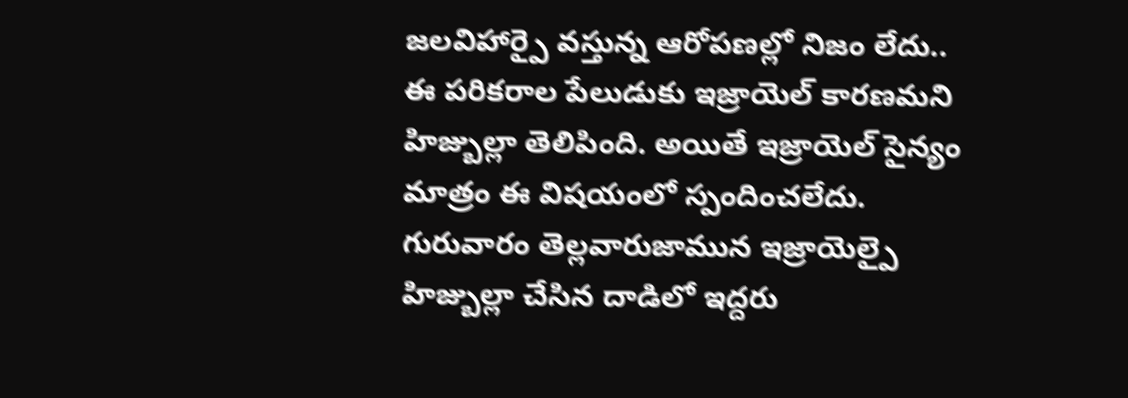జలవిహార్పై వస్తున్న ఆరోపణల్లో నిజం లేదు..
ఈ పరికరాల పేలుడుకు ఇజ్రాయెల్ కారణమని హిజ్బుల్లా తెలిపింది. అయితే ఇజ్రాయెల్ సైన్యం మాత్రం ఈ విషయంలో స్పందించలేదు. గురువారం తెల్లవారుజామున ఇజ్రాయెల్పై హిజ్బుల్లా చేసిన దాడిలో ఇద్దరు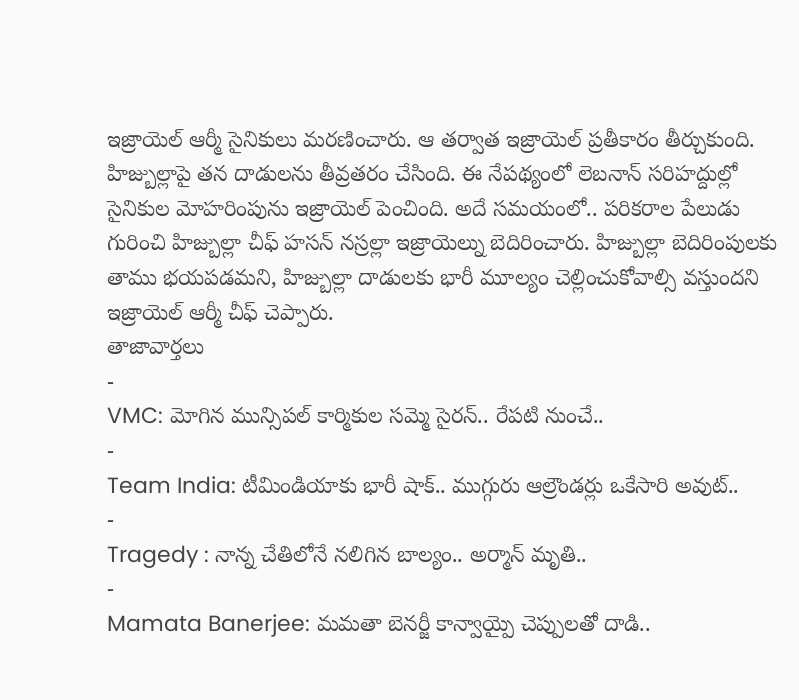ఇజ్రాయెల్ ఆర్మీ సైనికులు మరణించారు. ఆ తర్వాత ఇజ్రాయెల్ ప్రతీకారం తీర్చుకుంది. హిజ్బుల్లాపై తన దాడులను తీవ్రతరం చేసింది. ఈ నేపథ్యంలో లెబనాన్ సరిహద్దుల్లో సైనికుల మోహరింపును ఇజ్రాయెల్ పెంచింది. అదే సమయంలో.. పరికరాల పేలుడు గురించి హిజ్బుల్లా చీఫ్ హసన్ నస్రల్లా ఇజ్రాయెల్ను బెదిరించారు. హిజ్బుల్లా బెదిరింపులకు తాము భయపడమని, హిజ్బుల్లా దాడులకు భారీ మూల్యం చెల్లించుకోవాల్సి వస్తుందని ఇజ్రాయెల్ ఆర్మీ చీఫ్ చెప్పారు.
తాజావార్తలు
-
VMC: మోగిన మున్సిపల్ కార్మికుల సమ్మె సైరన్.. రేపటి నుంచే..
-
Team India: టీమిండియాకు భారీ షాక్.. ముగ్గురు ఆల్రౌండర్లు ఒకేసారి అవుట్..
-
Tragedy : నాన్న చేతిలోనే నలిగిన బాల్యం.. అర్మాన్ మృతి..
-
Mamata Banerjee: మమతా బెనర్జీ కాన్వాయ్పై చెప్పులతో దాడి..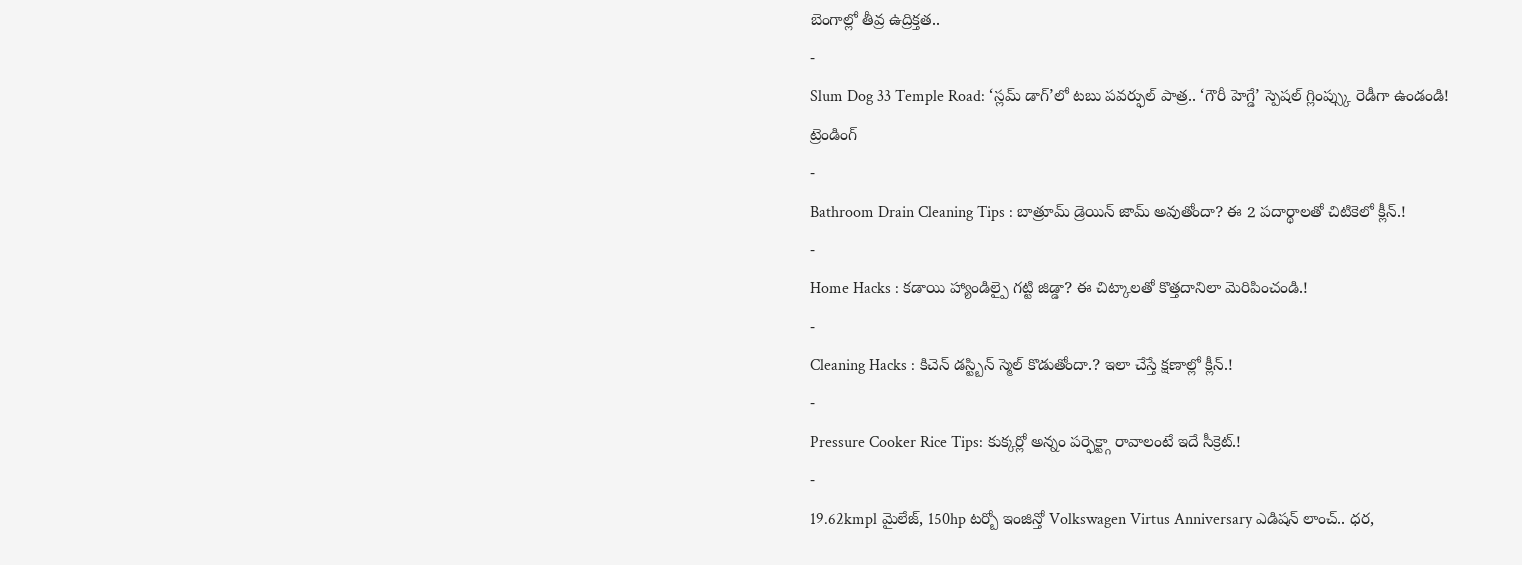బెంగాల్లో తీవ్ర ఉద్రిక్తత..
-
Slum Dog 33 Temple Road: ‘స్లమ్ డాగ్’లో టబు పవర్ఫుల్ పాత్ర.. ‘గౌరీ హెగ్డే’ స్పెషల్ గ్లింప్స్కు రెడీగా ఉండండి!
ట్రెండింగ్
-
Bathroom Drain Cleaning Tips : బాత్రూమ్ డ్రెయిన్ జామ్ అవుతోందా? ఈ 2 పదార్థాలతో చిటికెలో క్లీన్.!
-
Home Hacks : కడాయి హ్యాండిల్పై గట్టి జిడ్డా? ఈ చిట్కాలతో కొత్తదానిలా మెరిపించండి.!
-
Cleaning Hacks : కిచెన్ డస్ట్బిన్ స్మెల్ కొడుతోందా.? ఇలా చేస్తే క్షణాల్లో క్లీన్.!
-
Pressure Cooker Rice Tips: కుక్కర్లో అన్నం పర్ఫెక్ట్గా రావాలంటే ఇదే సీక్రెట్.!
-
19.62kmpl మైలేజ్, 150hp టర్బో ఇంజిన్తో Volkswagen Virtus Anniversary ఎడిషన్ లాంచ్.. ధర,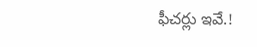ఫీచర్లు ఇవే.!